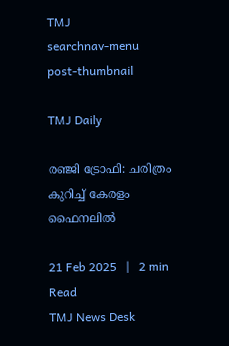TMJ
searchnav-menu
post-thumbnail

TMJ Daily

രഞ്ജി ട്രോഫി: ചരിത്രം കുറിച്ച് കേരളം ഫൈനലില്‍

21 Feb 2025   |   2 min Read
TMJ News Desk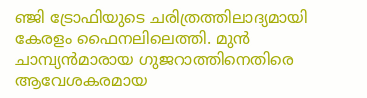ഞ്ജി ട്രോഫിയുടെ ചരിത്രത്തിലാദ്യമായി കേരളം ഫൈനലിലെത്തി. മുന്‍ ചാമ്പ്യന്‍മാരായ ഗുജറാത്തിനെതിരെ ആവേശകരമായ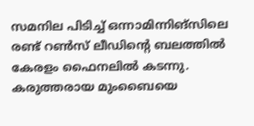സമനില പിടിച്ച് ഒന്നാമിന്നിങ്‌സിലെ രണ്ട് റണ്‍സ് ലീഡിന്റെ ബലത്തില്‍ കേരളം ഫൈനലില്‍ കടന്നു. കരുത്തരായ മുംബൈയെ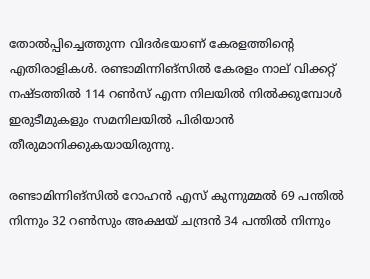തോല്‍പ്പിച്ചെത്തുന്ന വിദര്‍ഭയാണ് കേരളത്തിന്റെ എതിരാളികള്‍. രണ്ടാമിന്നിങ്‌സില്‍ കേരളം നാല് വിക്കറ്റ് നഷ്ടത്തില്‍ 114 റണ്‍സ് എന്ന നിലയില്‍ നില്‍ക്കുമ്പോള്‍ ഇരുടീമുകളും സമനിലയില്‍ പിരിയാന്‍ തീരുമാനിക്കുകയായിരുന്നു.

രണ്ടാമിന്നിങ്‌സില്‍ റോഹന്‍ എസ് കുന്നുമ്മല്‍ 69 പന്തില്‍ നിന്നും 32 റണ്‍സും അക്ഷയ് ചന്ദ്രന്‍ 34 പന്തില്‍ നിന്നും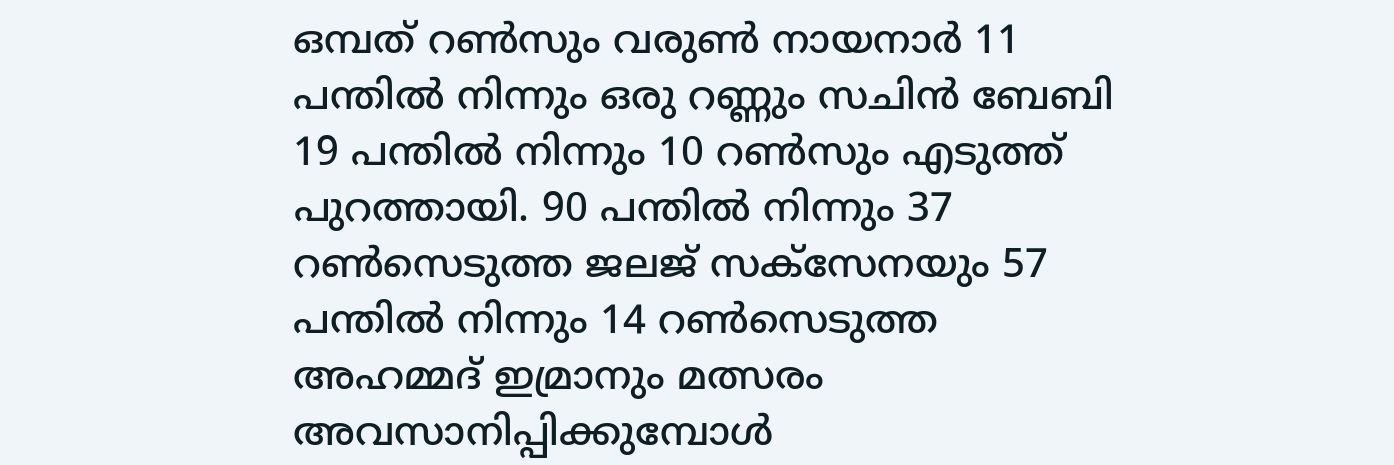ഒമ്പത് റണ്‍സും വരുണ്‍ നായനാര്‍ 11 പന്തില്‍ നിന്നും ഒരു റണ്ണും സചിന്‍ ബേബി 19 പന്തില്‍ നിന്നും 10 റണ്‍സും എടുത്ത് പുറത്തായി. 90 പന്തില്‍ നിന്നും 37 റണ്‍സെടുത്ത ജലജ് സക്‌സേനയും 57 പന്തില്‍ നിന്നും 14 റണ്‍സെടുത്ത അഹമ്മദ് ഇമ്രാനും മത്സരം അവസാനിപ്പിക്കുമ്പോള്‍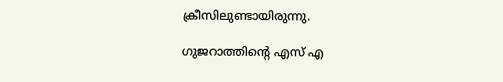ക്രീസിലുണ്ടായിരുന്നു.

ഗുജറാത്തിന്റെ എസ് എ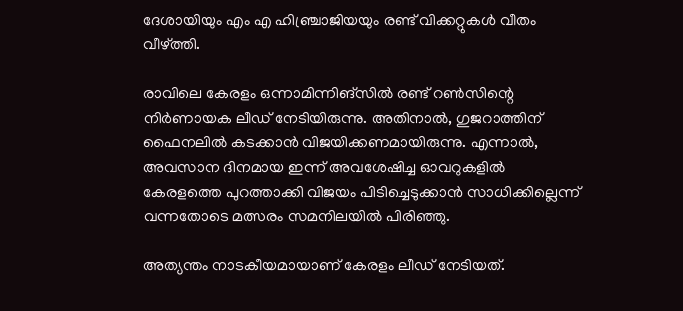ദേശായിയും എം എ ഹിഞ്ച്രാജിയയും രണ്ട് വിക്കറ്റുകള്‍ വീതം വീഴ്ത്തി.

രാവിലെ കേരളം ഒന്നാമിന്നിങ്‌സില്‍ രണ്ട് റണ്‍സിന്റെ നിര്‍ണായക ലീഡ് നേടിയിരുന്നു. അതിനാല്‍, ഗുജറാത്തിന് ഫൈനലില്‍ കടക്കാന്‍ വിജയിക്കണമായിരുന്നു. എന്നാല്‍, അവസാന ദിനമായ ഇന്ന് അവശേഷിച്ച ഓവറുകളില്‍ കേരളത്തെ പുറത്താക്കി വിജയം പിടിച്ചെടുക്കാന്‍ സാധിക്കില്ലെന്ന് വന്നതോടെ മത്സരം സമനിലയില്‍ പിരിഞ്ഞു.

അത്യന്തം നാടകീയമായാണ് കേരളം ലീഡ് നേടിയത്.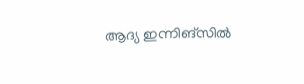ആദ്യ ഇന്നിങ്‌സില്‍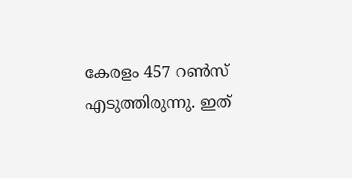കേരളം 457 റണ്‍സ് എടുത്തിരുന്നു. ഇത്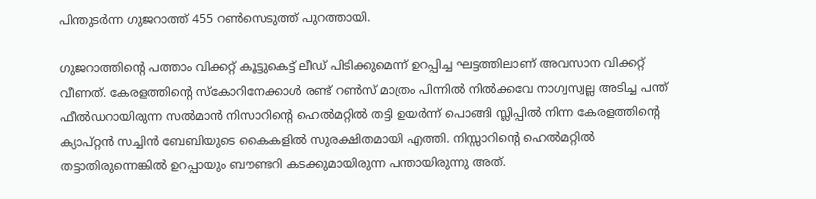പിന്തുടര്‍ന്ന ഗുജറാത്ത് 455 റണ്‍സെടുത്ത് പുറത്തായി.

ഗുജറാത്തിന്റെ പത്താം വിക്കറ്റ് കൂട്ടുകെട്ട് ലീഡ് പിടിക്കുമെന്ന് ഉറപ്പിച്ച ഘട്ടത്തിലാണ് അവസാന വിക്കറ്റ് വീണത്. കേരളത്തിന്റെ സ്‌കോറിനേക്കാള്‍ രണ്ട് റണ്‍സ് മാത്രം പിന്നില്‍ നില്‍ക്കവേ നാഗ്വസ്വല്ല അടിച്ച പന്ത് ഫീല്‍ഡറായിരുന്ന സല്‍മാന്‍ നിസാറിന്റെ ഹെല്‍മറ്റില്‍ തട്ടി ഉയര്‍ന്ന് പൊങ്ങി സ്ലിപ്പില്‍ നിന്ന കേരളത്തിന്റെ ക്യാപ്റ്റന്‍ സച്ചിന്‍ ബേബിയുടെ കൈകളില്‍ സുരക്ഷിതമായി എത്തി. നിസ്സാറിന്റെ ഹെല്‍മറ്റില്‍ തട്ടാതിരുന്നെങ്കില്‍ ഉറപ്പായും ബൗണ്ടറി കടക്കുമായിരുന്ന പന്തായിരുന്നു അത്.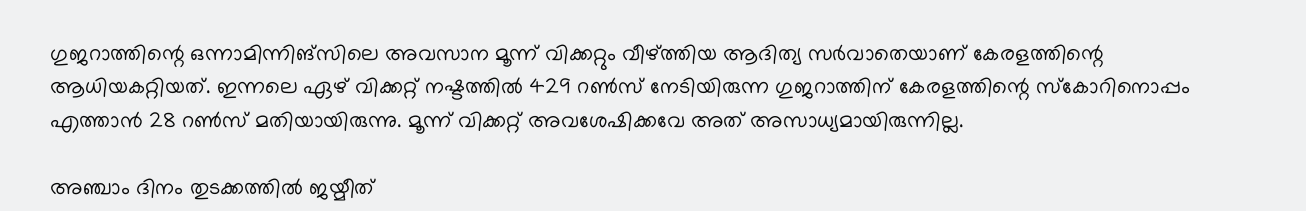ഗുജറാത്തിന്റെ ഒന്നാമിന്നിങ്‌സിലെ അവസാന മൂന്ന് വിക്കറ്റും വീഴ്ത്തിയ ആദിത്യ സര്‍വാതെയാണ് കേരളത്തിന്റെ ആധിയകറ്റിയത്. ഇന്നലെ ഏഴ് വിക്കറ്റ് നഷ്ടത്തില്‍ 429 റണ്‍സ് നേടിയിരുന്ന ഗുജറാത്തിന് കേരളത്തിന്റെ സ്‌കോറിനൊപ്പം എത്താന്‍ 28 റണ്‍സ് മതിയായിരുന്നു. മൂന്ന് വിക്കറ്റ് അവശേഷിക്കവേ അത് അസാധ്യമായിരുന്നില്ല.

അഞ്ചാം ദിനം തുടക്കത്തില്‍ ജയ്മീത്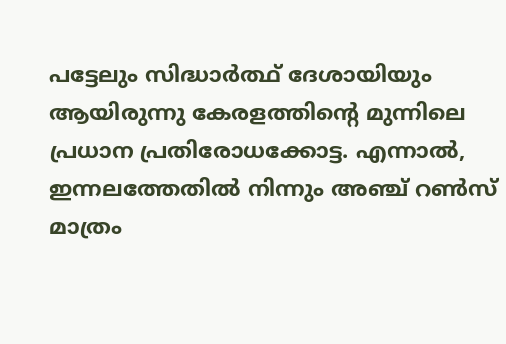പട്ടേലും സിദ്ധാര്‍ത്ഥ് ദേശായിയും ആയിരുന്നു കേരളത്തിന്റെ മുന്നിലെ പ്രധാന പ്രതിരോധക്കോട്ട. എന്നാല്‍, ഇന്നലത്തേതില്‍ നിന്നും അഞ്ച് റണ്‍സ് മാത്രം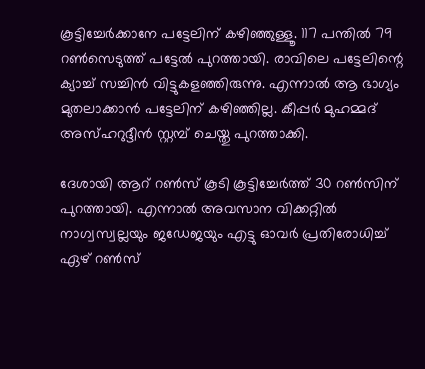കൂട്ടിച്ചേര്‍ക്കാനേ പട്ടേലിന് കഴിഞ്ഞുള്ളൂ. 117 പന്തില്‍ 79 റണ്‍സെടുത്ത് പട്ടേല്‍ പുറത്തായി. രാവിലെ പട്ടേലിന്റെ ക്യാച്ച് സച്ചിന്‍ വിട്ടുകളഞ്ഞിരുന്നു. എന്നാല്‍ ആ ഭാഗ്യം മുതലാക്കാന്‍ പട്ടേലിന് കഴിഞ്ഞില്ല. കീപ്പര്‍ മുഹമ്മദ് അസ്ഹറുദ്ദീന്‍ സ്റ്റമ്പ് ചെയ്തു പുറത്താക്കി.

ദേശായി ആറ് റണ്‍സ് കൂടി കൂട്ടിച്ചേര്‍ത്ത് 30 റണ്‍സിന് പുറത്തായി. എന്നാല്‍ അവസാന വിക്കറ്റില്‍ നാഗ്വസ്വല്ലയും ജഡേജയും എട്ടു ഓവര്‍ പ്രതിരോധിച്ച് ഏഴ് റണ്‍സ്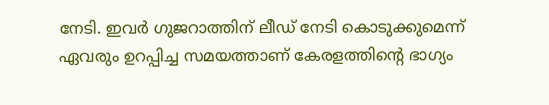നേടി. ഇവര്‍ ഗുജറാത്തിന് ലീഡ് നേടി കൊടുക്കുമെന്ന് ഏവരും ഉറപ്പിച്ച സമയത്താണ് കേരളത്തിന്റെ ഭാഗ്യം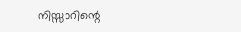നിസ്സാറിന്റെ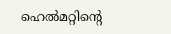ഹെല്‍മറ്റിന്റെ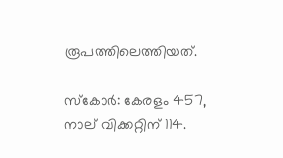രൂപത്തിലെത്തിയത്.

സ്‌കോര്‍: കേരളം 457, നാല് വിക്കറ്റിന് 114.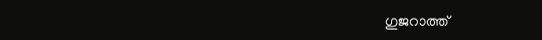ഗുജറാത്ത്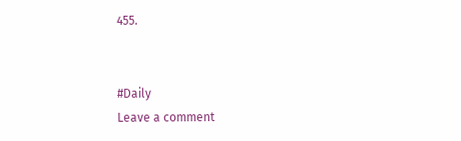455.


#Daily
Leave a comment